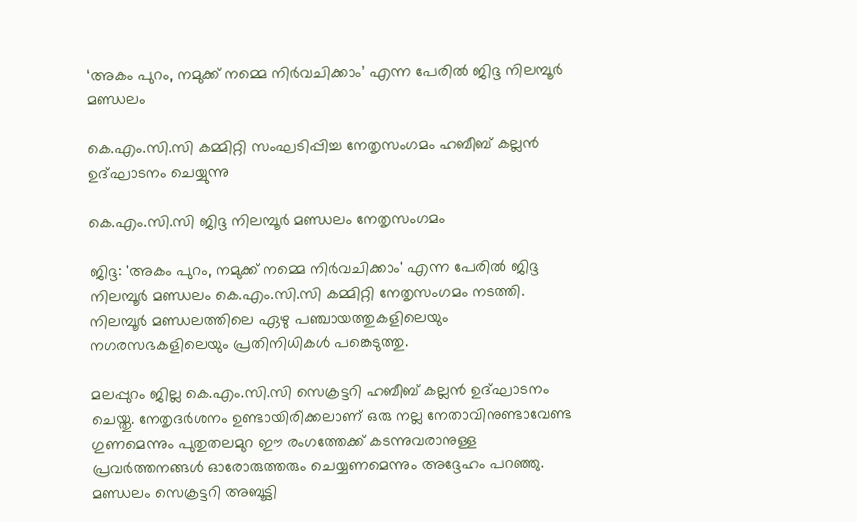‘അകം പുറം, നമുക്ക് നമ്മെ നിർവചിക്കാം’ എന്ന പേരിൽ ജിദ്ദ നിലമ്പൂർ മണ്ഡലം

കെ.എം.സി.സി കമ്മിറ്റി സംഘടിപ്പിച്ച നേതൃസംഗമം ഹബീബ് കല്ലൻ ഉദ്ഘാടനം ചെയ്യുന്നു

കെ.എം.സി.സി ജിദ്ദ നിലമ്പൂർ മണ്ഡലം നേതൃസംഗമം

ജിദ്ദ: 'അകം പുറം, നമുക്ക് നമ്മെ നിർവചിക്കാം' എന്ന പേരിൽ ജിദ്ദ നിലമ്പൂർ മണ്ഡലം കെ.എം.സി.സി കമ്മിറ്റി നേതൃസംഗമം നടത്തി. നിലമ്പൂർ മണ്ഡലത്തിലെ ഏഴു പഞ്ചായത്തുകളിലെയും നഗരസഭകളിലെയും പ്രതിനിധികൾ പങ്കെടുത്തു.

മലപ്പുറം ജില്ല കെ.എം.സി.സി സെക്രട്ടറി ഹബീബ് കല്ലൻ ഉദ്ഘാടനം ചെയ്തു. നേതൃദർശനം ഉണ്ടായിരിക്കലാണ് ഒരു നല്ല നേതാവിനുണ്ടാവേണ്ട ഗുണമെന്നും പുതുതലമുറ ഈ രംഗത്തേക്ക് കടന്നുവരാനുള്ള പ്രവർത്തനങ്ങൾ ഓരോരുത്തരും ചെയ്യണമെന്നും അദ്ദേഹം പറഞ്ഞു. മണ്ഡലം സെക്രട്ടറി അബൂട്ടി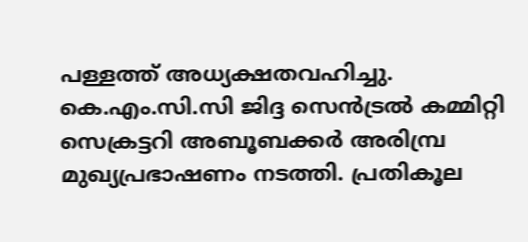പള്ളത്ത് അധ്യക്ഷതവഹിച്ചു. കെ.എം.സി.സി ജിദ്ദ സെൻട്രൽ കമ്മിറ്റി സെക്രട്ടറി അബൂബക്കർ അരിമ്പ്ര മുഖ്യപ്രഭാഷണം നടത്തി. പ്രതികൂല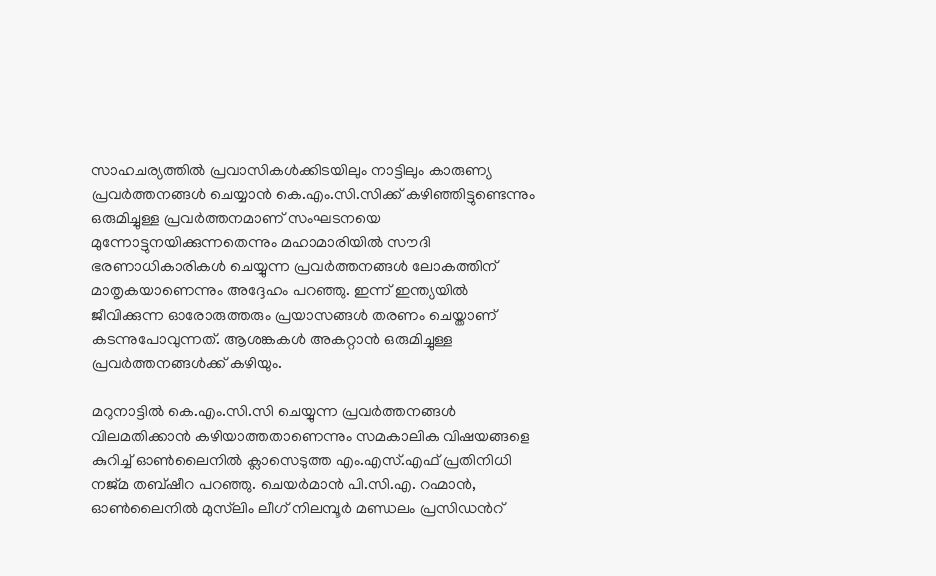സാഹചര്യത്തിൽ പ്രവാസികൾക്കിടയിലും നാട്ടിലും കാരുണ്യ പ്രവർത്തനങ്ങൾ ചെയ്യാൻ കെ.എം.സി.സിക്ക്‌ കഴിഞ്ഞിട്ടുണ്ടെന്നും ഒരുമിച്ചുള്ള പ്രവർത്തനമാണ് സംഘടനയെ മുന്നോട്ടുനയിക്കുന്നതെന്നും മഹാമാരിയിൽ സൗദി ഭരണാധികാരികൾ ചെയ്യുന്ന പ്രവർത്തനങ്ങൾ ലോകത്തിന് മാതൃകയാണെന്നും അദ്ദേഹം പറഞ്ഞു. ഇന്ന് ഇന്ത്യയിൽ ജീവിക്കുന്ന ഓരോരുത്തരും പ്രയാസങ്ങൾ തരണം ചെയ്താണ് കടന്നുപോവുന്നത്. ആശങ്കകൾ അകറ്റാൻ ഒരുമിച്ചുള്ള പ്രവർത്തനങ്ങൾക്ക് കഴിയും.

മറുനാട്ടിൽ കെ.എം.സി.സി ചെയ്യുന്ന പ്രവർത്തനങ്ങൾ വിലമതിക്കാൻ കഴിയാത്തതാണെന്നും സമകാലിക വിഷയങ്ങളെ കുറിച്ച് ഓൺലൈനിൽ ക്ലാസെടുത്ത എം.എസ്.എഫ് പ്രതിനിധി നജ്മ തബ്ഷീറ പറഞ്ഞു. ചെയർമാൻ പി.സി.എ. റഹ്മാൻ, ഓൺലൈനിൽ മുസ്‍ലിം ലീഗ് നിലമ്പൂർ മണ്ഡലം പ്രസിഡന്‍റ്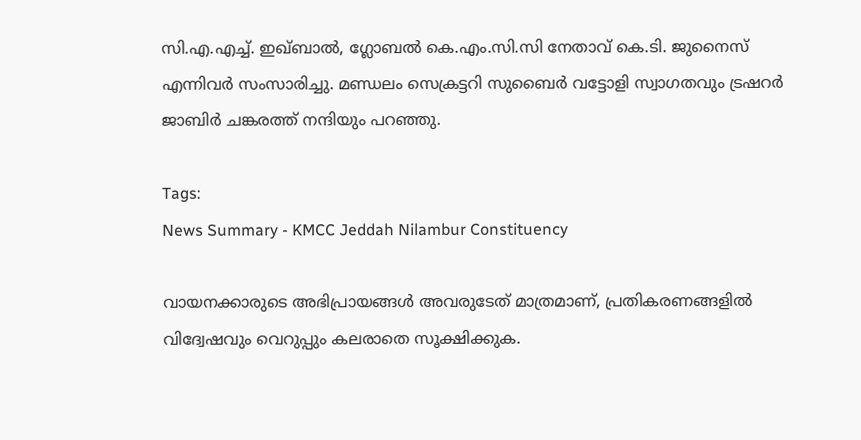സി.എ.എച്ച്. ഇഖ്ബാൽ, ഗ്ലോബൽ കെ.എം.സി.സി നേതാവ് കെ.ടി. ജുനൈസ് എന്നിവർ സംസാരിച്ചു. മണ്ഡലം സെക്രട്ടറി സുബൈർ വട്ടോളി സ്വാഗതവും ട്രഷറർ ജാബിർ ചങ്കരത്ത് നന്ദിയും പറഞ്ഞു.

Tags:
News Summary - KMCC Jeddah Nilambur Constituency

വായനക്കാരുടെ അഭിപ്രായങ്ങള്‍ അവരുടേത് മാത്രമാണ്, പ്രതികരണങ്ങളിൽ വിദ്വേഷവും വെറുപ്പും കലരാതെ സൂക്ഷിക്കുക.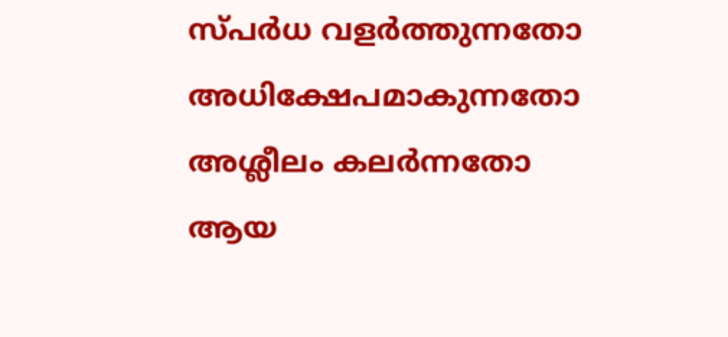സ്പർധ വളർത്തുന്നതോ അധിക്ഷേപമാകുന്നതോ അശ്ലീലം കലർന്നതോ ആയ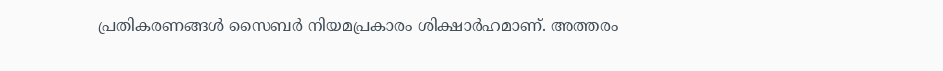പ്രതികരണങ്ങൾ സൈബർ നിയമപ്രകാരം ശിക്ഷാർഹമാണ്. അത്തരം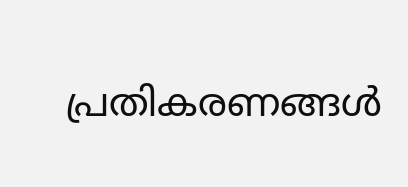പ്രതികരണങ്ങൾ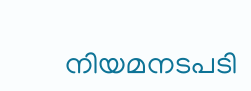നിയമനടപടി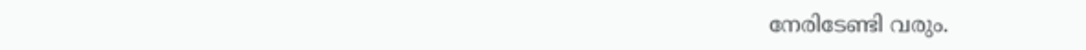നേരിടേണ്ടി വരും.